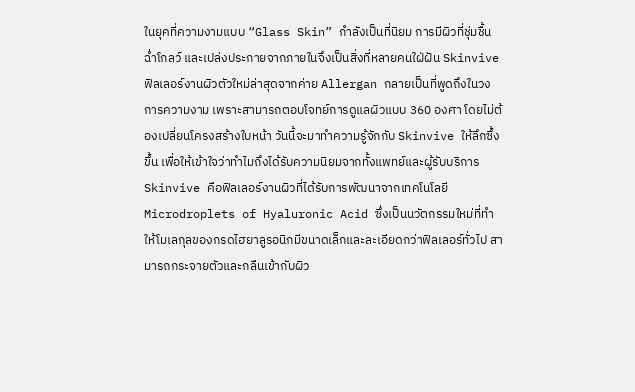ในยุคที่ความงามแบบ “Glass Skin” กำลังเป็นที่นิยม การมีผิวที่ชุ่มชื้น ฉ่ำโกลว์ และเปล่งประกายจากภายในจึงเป็นสิ่งที่หลายคนใฝ่ฝัน Skinvive ฟิลเลอร์งานผิวตัวใหม่ล่าสุดจากค่าย Allergan กลายเป็นที่พูดถึงในวงการความงาม เพราะสามารถตอบโจทย์การดูแลผิวแบบ 360 องศา โดยไม่ต้องเปลี่ยนโครงสร้างใบหน้า วันนี้จะมาทำความรู้จักกับ Skinvive ให้ลึกซึ้งขึ้น เพื่อให้เข้าใจว่าทำไมถึงได้รับความนิยมจากทั้งแพทย์และผู้รับบริการ
Skinvive คือฟิลเลอร์งานผิวที่ได้รับการพัฒนาจากเทคโนโลยี Microdroplets of Hyaluronic Acid ซึ่งเป็นนวัตกรรมใหม่ที่ทำให้โมเลกุลของกรดไฮยาลูรอนิกมีขนาดเล็กและละเอียดกว่าฟิลเลอร์ทั่วไป สามารถกระจายตัวและกลืนเข้ากับผิว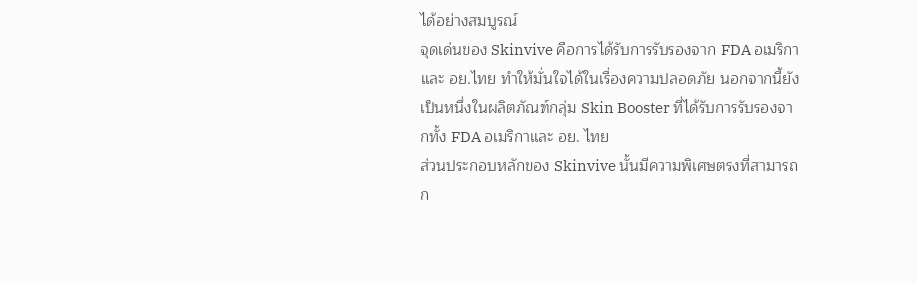ได้อย่างสมบูรณ์
จุดเด่นของ Skinvive คือการได้รับการรับรองจาก FDA อเมริกาและ อย.ไทย ทำให้มั่นใจได้ในเรื่องความปลอดภัย นอกจากนี้ยังเป็นหนึ่งในผลิตภัณฑ์กลุ่ม Skin Booster ที่ได้รับการรับรองจากทั้ง FDA อเมริกาและ อย. ไทย
ส่วนประกอบหลักของ Skinvive นั้นมีความพิเศษตรงที่สามารถก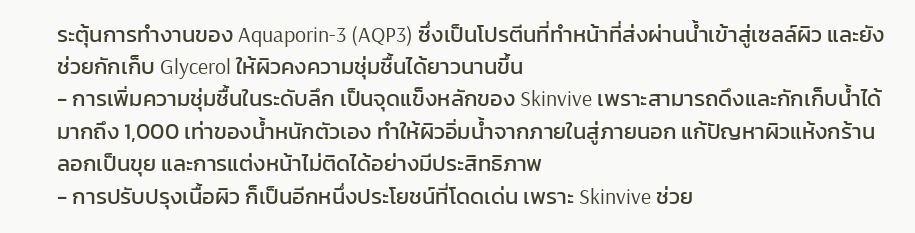ระตุ้นการทำงานของ Aquaporin-3 (AQP3) ซึ่งเป็นโปรตีนที่ทำหน้าที่ส่งผ่านน้ำเข้าสู่เซลล์ผิว และยังช่วยกักเก็บ Glycerol ให้ผิวคงความชุ่มชื้นได้ยาวนานขึ้น
- การเพิ่มความชุ่มชื้นในระดับลึก เป็นจุดแข็งหลักของ Skinvive เพราะสามารถดึงและกักเก็บน้ำได้มากถึง 1,000 เท่าของน้ำหนักตัวเอง ทำให้ผิวอิ่มน้ำจากภายในสู่ภายนอก แก้ปัญหาผิวแห้งกร้าน ลอกเป็นขุย และการแต่งหน้าไม่ติดได้อย่างมีประสิทธิภาพ
- การปรับปรุงเนื้อผิว ก็เป็นอีกหนึ่งประโยชน์ที่โดดเด่น เพราะ Skinvive ช่วย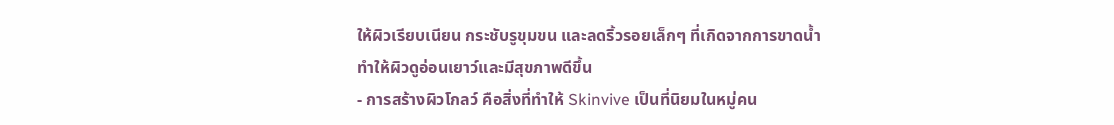ให้ผิวเรียบเนียน กระชับรูขุมขน และลดริ้วรอยเล็กๆ ที่เกิดจากการขาดน้ำ ทำให้ผิวดูอ่อนเยาว์และมีสุขภาพดีขึ้น
- การสร้างผิวโกลว์ คือสิ่งที่ทำให้ Skinvive เป็นที่นิยมในหมู่คน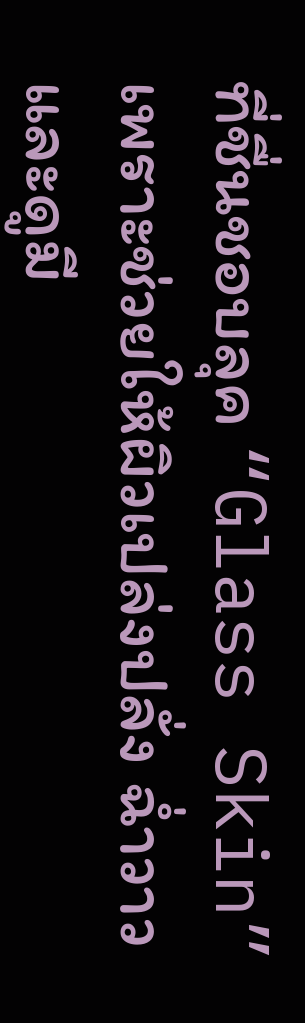ที่ชื่นชอบลุค “Glass Skin” เพราะช่วยให้ผิวเปล่งปลั่ง ฉ่ำวาว และดูมี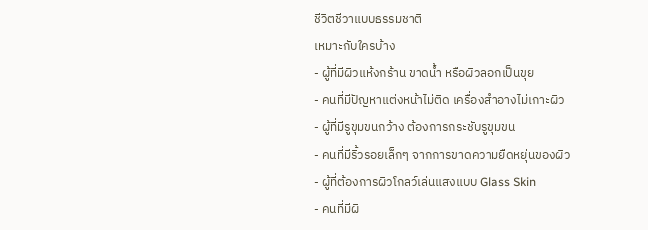ชีวิตชีวาแบบธรรมชาติ
เหมาะกับใครบ้าง
- ผู้ที่มีผิวแห้งกร้าน ขาดน้ำ หรือผิวลอกเป็นขุย
- คนที่มีปัญหาแต่งหน้าไม่ติด เครื่องสำอางไม่เกาะผิว
- ผู้ที่มีรูขุมขนกว้าง ต้องการกระชับรูขุมขน
- คนที่มีริ้วรอยเล็กๆ จากการขาดความยืดหยุ่นของผิว
- ผู้ที่ต้องการผิวโกลว์เล่นแสงแบบ Glass Skin
- คนที่มีผิ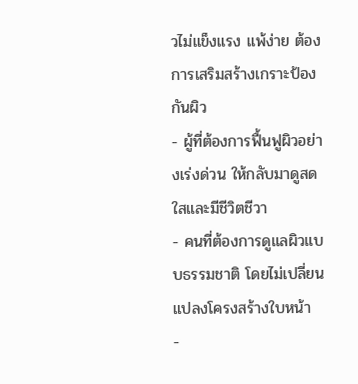วไม่แข็งแรง แพ้ง่าย ต้องการเสริมสร้างเกราะป้องกันผิว
- ผู้ที่ต้องการฟื้นฟูผิวอย่างเร่งด่วน ให้กลับมาดูสดใสและมีชีวิตชีวา
- คนที่ต้องการดูแลผิวแบบธรรมชาติ โดยไม่เปลี่ยนแปลงโครงสร้างใบหน้า
-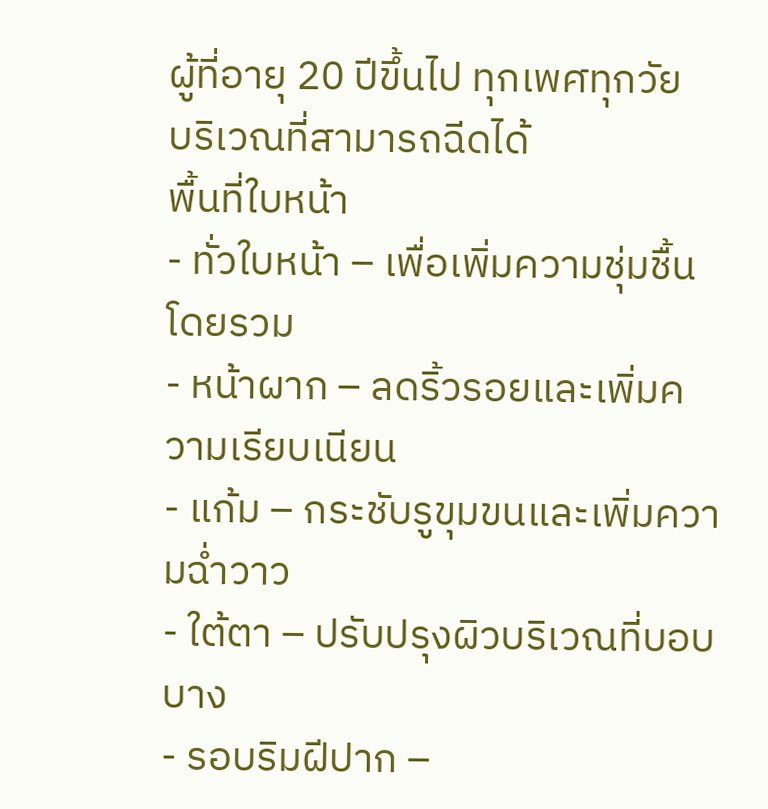ผู้ที่อายุ 20 ปีขึ้นไป ทุกเพศทุกวัย
บริเวณที่สามารถฉีดได้
พื้นที่ใบหน้า
- ทั่วใบหน้า – เพื่อเพิ่มความชุ่มชื้นโดยรวม
- หน้าผาก – ลดริ้วรอยและเพิ่มความเรียบเนียน
- แก้ม – กระชับรูขุมขนและเพิ่มความฉ่ำวาว
- ใต้ตา – ปรับปรุงผิวบริเวณที่บอบบาง
- รอบริมฝีปาก –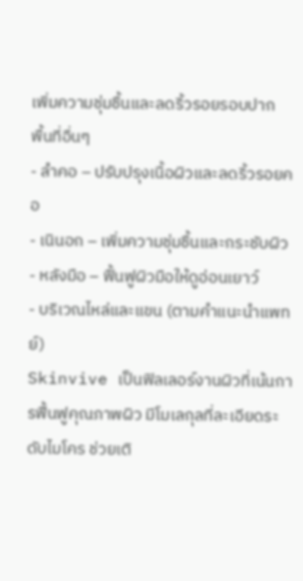เพิ่มความชุ่มชื้นและลดริ้วรอยรอบปาก
พื้นที่อื่นๆ
- ลำคอ – ปรับปรุงเนื้อผิวและลดริ้วรอยคอ
- เนินอก – เพิ่มความชุ่มชื้นและกระชับผิว
- หลังมือ – ฟื้นฟูผิวมือให้ดูอ่อนเยาว์
- บริเวณไหล่และแขน (ตามคำแนะนำแพทย์)
Skinvive เป็นฟิลเลอร์งานผิวที่เน้นการฟื้นฟูคุณภาพผิว มีโมเลกุลที่ละเอียดระดับไมโคร ช่วยเติ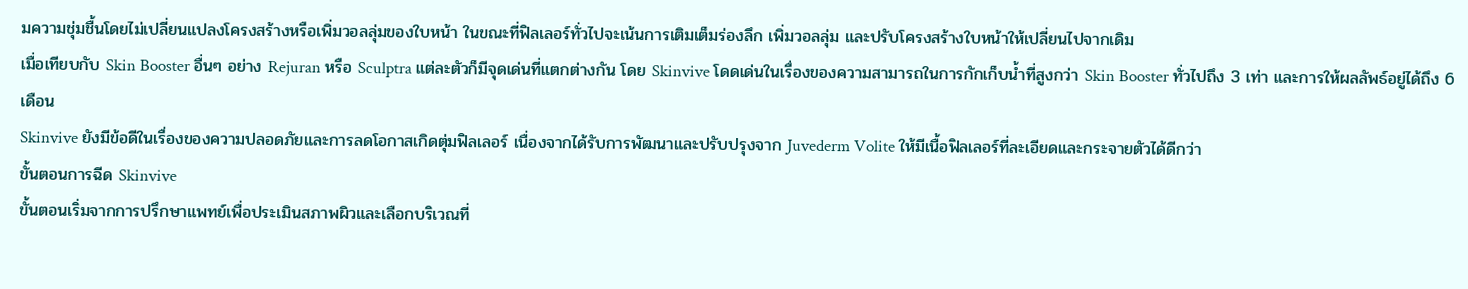มความชุ่มชื้นโดยไม่เปลี่ยนแปลงโครงสร้างหรือเพิ่มวอลลุ่มของใบหน้า ในขณะที่ฟิลเลอร์ทั่วไปจะเน้นการเติมเต็มร่องลึก เพิ่มวอลลุ่ม และปรับโครงสร้างใบหน้าให้เปลี่ยนไปจากเดิม
เมื่อเทียบกับ Skin Booster อื่นๆ อย่าง Rejuran หรือ Sculptra แต่ละตัวก็มีจุดเด่นที่แตกต่างกัน โดย Skinvive โดดเด่นในเรื่องของความสามารถในการกักเก็บน้ำที่สูงกว่า Skin Booster ทั่วไปถึง 3 เท่า และการให้ผลลัพธ์อยู่ได้ถึง 6 เดือน
Skinvive ยังมีข้อดีในเรื่องของความปลอดภัยและการลดโอกาสเกิดตุ่มฟิลเลอร์ เนื่องจากได้รับการพัฒนาและปรับปรุงจาก Juvederm Volite ให้มีเนื้อฟิลเลอร์ที่ละเอียดและกระจายตัวได้ดีกว่า
ขั้นตอนการฉีด Skinvive
ขั้นตอนเริ่มจากการปรึกษาแพทย์เพื่อประเมินสภาพผิวและเลือกบริเวณที่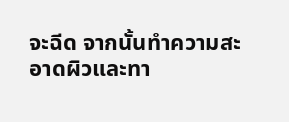จะฉีด จากนั้นทำความสะอาดผิวและทา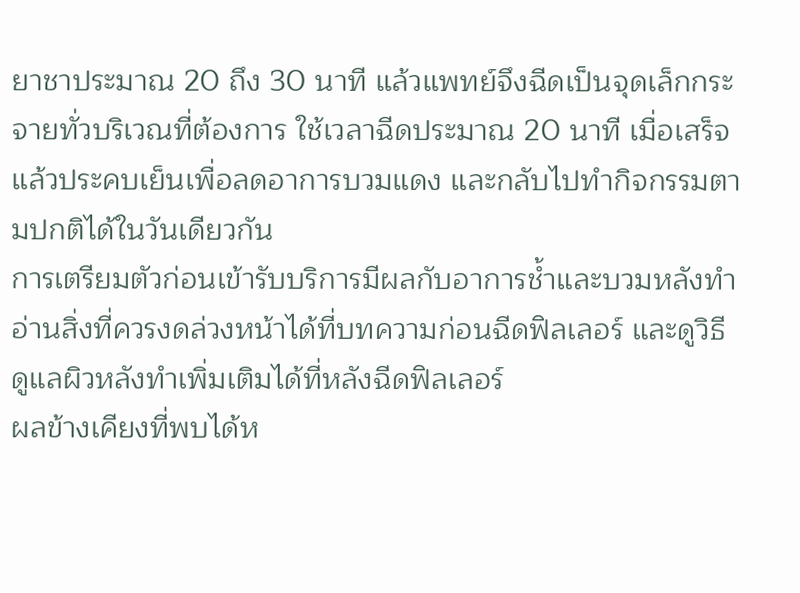ยาชาประมาณ 20 ถึง 30 นาที แล้วแพทย์จึงฉีดเป็นจุดเล็กกระจายทั่วบริเวณที่ต้องการ ใช้เวลาฉีดประมาณ 20 นาที เมื่อเสร็จแล้วประคบเย็นเพื่อลดอาการบวมแดง และกลับไปทำกิจกรรมตามปกติได้ในวันเดียวกัน
การเตรียมตัวก่อนเข้ารับบริการมีผลกับอาการช้ำและบวมหลังทำ อ่านสิ่งที่ควรงดล่วงหน้าได้ที่บทความก่อนฉีดฟิลเลอร์ และดูวิธีดูแลผิวหลังทำเพิ่มเติมได้ที่หลังฉีดฟิลเลอร์
ผลข้างเคียงที่พบได้ห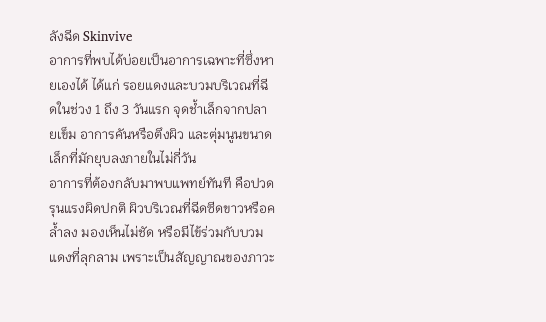ลังฉีด Skinvive
อาการที่พบได้บ่อยเป็นอาการเฉพาะที่ซึ่งหายเองได้ ได้แก่ รอยแดงและบวมบริเวณที่ฉีดในช่วง 1 ถึง 3 วันแรก จุดช้ำเล็กจากปลายเข็ม อาการคันหรือตึงผิว และตุ่มนูนขนาดเล็กที่มักยุบลงภายในไม่กี่วัน
อาการที่ต้องกลับมาพบแพทย์ทันที คือปวดรุนแรงผิดปกติ ผิวบริเวณที่ฉีดซีดขาวหรือคล้ำลง มองเห็นไม่ชัด หรือมีไข้ร่วมกับบวมแดงที่ลุกลาม เพราะเป็นสัญญาณของภาวะ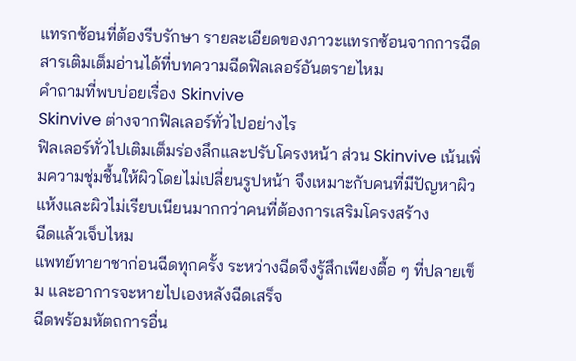แทรกซ้อนที่ต้องรีบรักษา รายละเอียดของภาวะแทรกซ้อนจากการฉีดสารเติมเต็มอ่านได้ที่บทความฉีดฟิลเลอร์อันตรายไหม
คำถามที่พบบ่อยเรื่อง Skinvive
Skinvive ต่างจากฟิลเลอร์ทั่วไปอย่างไร
ฟิลเลอร์ทั่วไปเติมเต็มร่องลึกและปรับโครงหน้า ส่วน Skinvive เน้นเพิ่มความชุ่มชื้นให้ผิวโดยไม่เปลี่ยนรูปหน้า จึงเหมาะกับคนที่มีปัญหาผิวแห้งและผิวไม่เรียบเนียนมากกว่าคนที่ต้องการเสริมโครงสร้าง
ฉีดแล้วเจ็บไหม
แพทย์ทายาชาก่อนฉีดทุกครั้ง ระหว่างฉีดจึงรู้สึกเพียงตื้อ ๆ ที่ปลายเข็ม และอาการจะหายไปเองหลังฉีดเสร็จ
ฉีดพร้อมหัตถการอื่น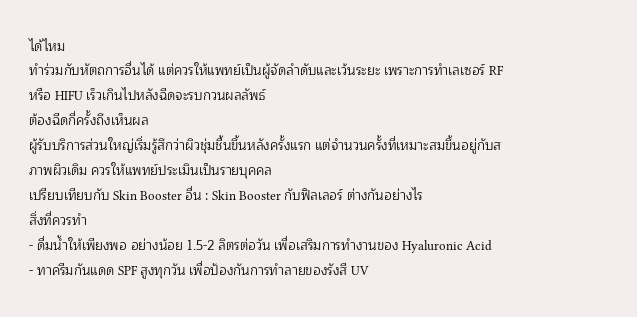ได้ไหม
ทำร่วมกับหัตถการอื่นได้ แต่ควรให้แพทย์เป็นผู้จัดลำดับและเว้นระยะ เพราะการทำเลเซอร์ RF หรือ HIFU เร็วเกินไปหลังฉีดจะรบกวนผลลัพธ์
ต้องฉีดกี่ครั้งถึงเห็นผล
ผู้รับบริการส่วนใหญ่เริ่มรู้สึกว่าผิวชุ่มชื้นขึ้นหลังครั้งแรก แต่จำนวนครั้งที่เหมาะสมขึ้นอยู่กับสภาพผิวเดิม ควรให้แพทย์ประเมินเป็นรายบุคคล
เปรียบเทียบกับ Skin Booster อื่น : Skin Booster กับฟิลเลอร์ ต่างกันอย่างไร
สิ่งที่ควรทำ
- ดื่มน้ำให้เพียงพอ อย่างน้อย 1.5-2 ลิตรต่อวัน เพื่อเสริมการทำงานของ Hyaluronic Acid
- ทาครีมกันแดด SPF สูงทุกวัน เพื่อป้องกันการทำลายของรังสี UV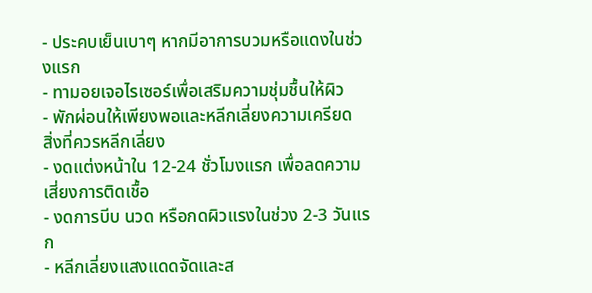- ประคบเย็นเบาๆ หากมีอาการบวมหรือแดงในช่วงแรก
- ทามอยเจอไรเซอร์เพื่อเสริมความชุ่มชื้นให้ผิว
- พักผ่อนให้เพียงพอและหลีกเลี่ยงความเครียด
สิ่งที่ควรหลีกเลี่ยง
- งดแต่งหน้าใน 12-24 ชั่วโมงแรก เพื่อลดความเสี่ยงการติดเชื้อ
- งดการบีบ นวด หรือกดผิวแรงในช่วง 2-3 วันแรก
- หลีกเลี่ยงแสงแดดจัดและส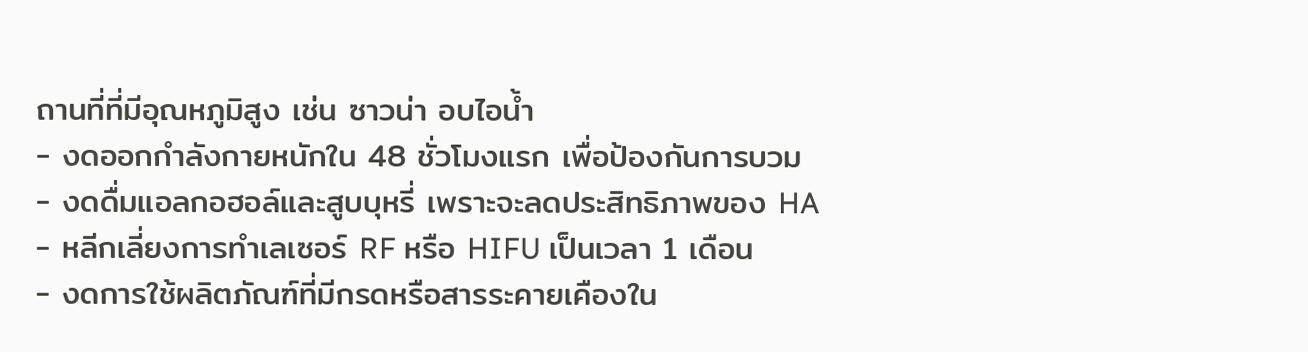ถานที่ที่มีอุณหภูมิสูง เช่น ซาวน่า อบไอน้ำ
- งดออกกำลังกายหนักใน 48 ชั่วโมงแรก เพื่อป้องกันการบวม
- งดดื่มแอลกอฮอล์และสูบบุหรี่ เพราะจะลดประสิทธิภาพของ HA
- หลีกเลี่ยงการทำเลเซอร์ RF หรือ HIFU เป็นเวลา 1 เดือน
- งดการใช้ผลิตภัณฑ์ที่มีกรดหรือสารระคายเคืองใน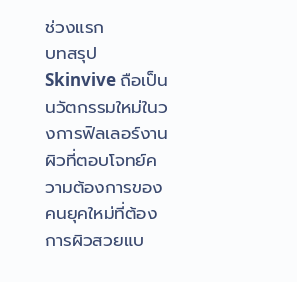ช่วงแรก
บทสรุป
Skinvive ถือเป็นนวัตกรรมใหม่ในวงการฟิลเลอร์งานผิวที่ตอบโจทย์ความต้องการของคนยุคใหม่ที่ต้องการผิวสวยแบ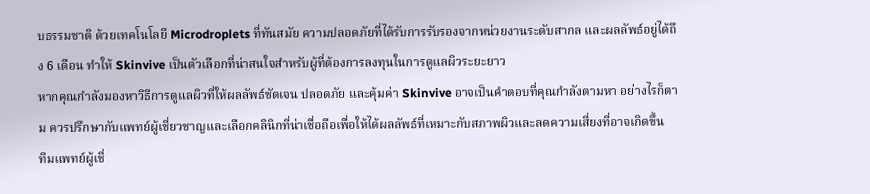บธรรมชาติ ด้วยเทคโนโลยี Microdroplets ที่ทันสมัย ความปลอดภัยที่ได้รับการรับรองจากหน่วยงานระดับสากล และผลลัพธ์อยู่ได้ถึง 6 เดือน ทำให้ Skinvive เป็นตัวเลือกที่น่าสนใจสำหรับผู้ที่ต้องการลงทุนในการดูแลผิวระยะยาว
หากคุณกำลังมองหาวิธีการดูแลผิวที่ให้ผลลัพธ์ชัดเจน ปลอดภัย และคุ้มค่า Skinvive อาจเป็นคำตอบที่คุณกำลังตามหา อย่างไรก็ตาม ควรปรึกษากับแพทย์ผู้เชี่ยวชาญและเลือกคลินิกที่น่าเชื่อถือเพื่อให้ได้ผลลัพธ์ที่เหมาะกับสภาพผิวและลดความเสี่ยงที่อาจเกิดขึ้น
ทีมแพทย์ผู้เชี่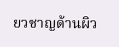ยวชาญด้านผิว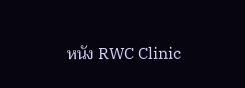หนัง RWC Clinic